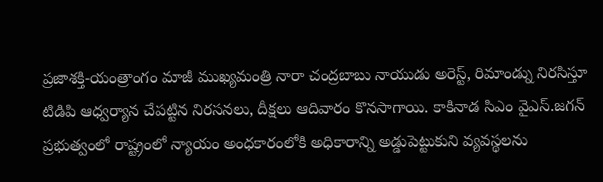ప్రజాశక్తి-యంత్రాంగం మాజీ ముఖ్యమంత్రి నారా చంద్రబాబు నాయుడు అరెస్ట్, రిమాండ్ను నిరసిస్తూ టిడిపి ఆధ్వర్యాన చేపట్టిన నిరసనలు, దీక్షలు ఆదివారం కొనసాగాయి. కాకినాడ సిఎం వైఎస్.జగన్ ప్రభుత్వంలో రాష్ట్రంలో న్యాయం అంధకారంలోకి అధికారాన్ని అడ్డుపెట్టుకుని వ్యవస్థలను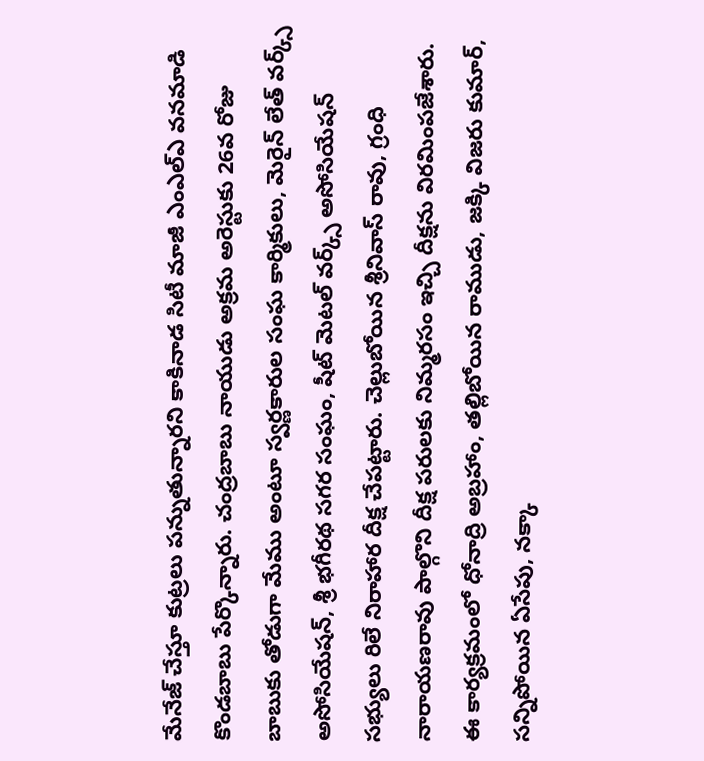మేనేజ్ చేస్తూ కుట్రలు పన్నుతున్నారని కాకినాడ సిటీ మాజీ ఎంఎల్ఎ వనమాడి కొండబాబు పేర్కొన్నారు. చంద్రబాబు నాయుడు అక్రమ అరెస్టుకు 26వ రోజు బాబుకు తోడుగా మేము అంటూ స్వర్ణకారుల సంఘ కార్మికులు, మెరైన్ లేత్ వర్క్స్ అసోసియేషన్, శ్రీ భగీరథ సగర సంఘం, షీట్ మెటల్ వర్క్స్ అసోసియేషన్ సభ్యులు రిలే నిరాహార దీక్ష చేపట్టారు. చెల్లుబోయిన శ్రీనివాస్ రావు, గ్రంధి నారాయణరావు పాల్గొని దీక్ష పరులకు నిమ్మరసం ఇచ్చి దీక్షను విరమింపజేశారు. ఈ కార్యక్రమంలో ధోనాద్రి అబ్రహాం, తల్లిబోయిన రాముడు, జక్కి విజరు కుమార్, సన్నిపోయిన ఏసేపు, నక్కా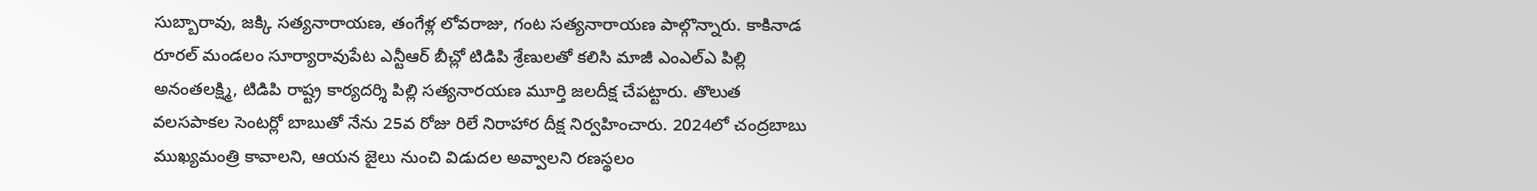సుబ్బారావు, జక్కి సత్యనారాయణ, తంగేళ్ల లోవరాజు, గంట సత్యనారాయణ పాల్గొన్నారు. కాకినాడ రూరల్ మండలం సూర్యారావుపేట ఎన్టీఆర్ బీచ్లో టిడిపి శ్రేణులతో కలిసి మాజీ ఎంఎల్ఎ పిల్లి అనంతలక్ష్మి, టిడిపి రాష్ట్ర కార్యదర్శి పిల్లి సత్యనారయణ మూర్తి జలదీక్ష చేపట్టారు. తొలుత వలసపాకల సెంటర్లో బాబుతో నేను 25వ రోజు రిలే నిరాహార దీక్ష నిర్వహించారు. 2024లో చంద్రబాబు ముఖ్యమంత్రి కావాలని, ఆయన జైలు నుంచి విడుదల అవ్వాలని రణస్థలం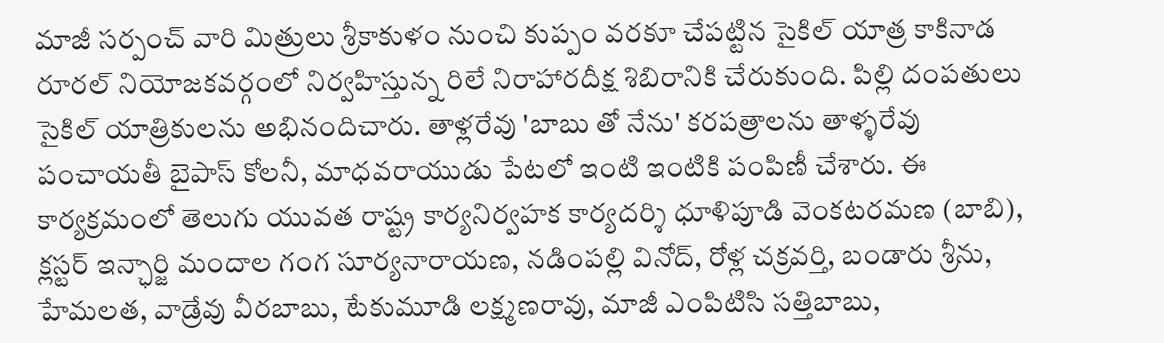మాజీ సర్పంచ్ వారి మిత్రులు శ్రీకాకుళం నుంచి కుప్పం వరకూ చేపట్టిన సైకిల్ యాత్ర కాకినాడ రూరల్ నియోజకవర్గంలో నిర్వహిస్తున్న రిలే నిరాహారదీక్ష శిబిరానికి చేరుకుంది. పిల్లి దంపతులు సైకిల్ యాత్రికులను అభినందిచారు. తాళ్లరేవు 'బాబు తో నేను' కరపత్రాలను తాళ్ళరేవు పంచాయతీ బైపాస్ కోలనీ, మాధవరాయుడు పేటలో ఇంటి ఇంటికి పంపిణీ చేశారు. ఈ కార్యక్రమంలో తెలుగు యువత రాష్ట్ర కార్యనిర్వహక కార్యదర్శి ధూళిపూడి వెంకటరమణ (బాబి), క్లస్టర్ ఇన్ఛార్జి మందాల గంగ సూర్యనారాయణ, నడింపల్లి వినోద్, రోళ్ల చక్రవర్తి, బండారు శ్రీను, హేమలత, వాడ్రేవు వీరబాబు, టేకుమూడి లక్ష్మణరావు, మాజీ ఎంపిటిసి సత్తిబాబు,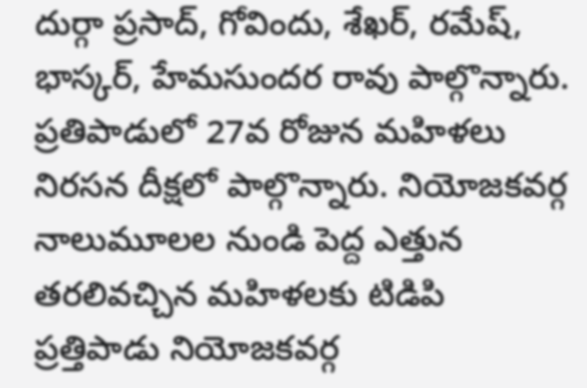దుర్గా ప్రసాద్, గోవిందు, శేఖర్, రమేష్, భాస్కర్, హేమసుందర రావు పాల్గొన్నారు. ప్రతిపాడులో 27వ రోజున మహిళలు నిరసన దీక్షలో పాల్గొన్నారు. నియోజకవర్గ నాలుమూలల నుండి పెద్ద ఎత్తున తరలివచ్చిన మహిళలకు టిడిపి ప్రత్తిపాడు నియోజకవర్గ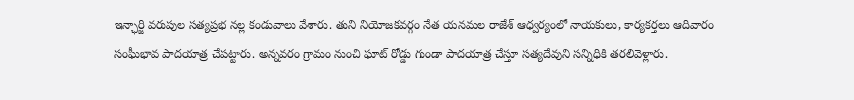ఇన్ఛార్జి వరుపుల సత్యప్రభ నల్ల కండువాలు వేశారు. తుని నియోజకవర్గం నేత యనమల రాజేశ్ ఆధ్వర్యంలో నాయకులు, కార్యకర్తలు ఆదివారం సంఘీభావ పాదయాత్ర చేపట్టారు. అన్నవరం గ్రామం నుంచి ఘాట్ రోడ్డు గుండా పాదయాత్ర చేస్తూ సత్యదేవుని సన్నిధికి తరలివెళ్లారు.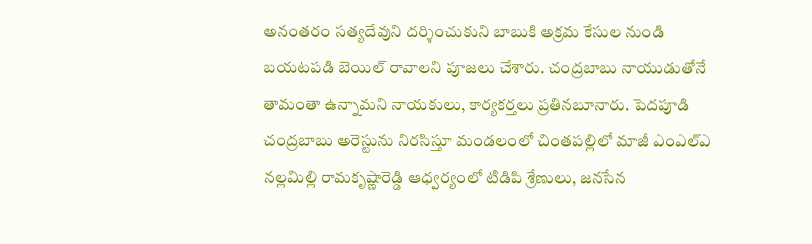అనంతరం సత్యదేవుని దర్శించుకుని బాబుకి అక్రమ కేసుల నుండి బయటపడి బెయిల్ రావాలని పూజలు చేశారు. చంద్రబాబు నాయుడుతోనే తామంతా ఉన్నామని నాయకులు, కార్యకర్తలు ప్రతినబూనారు. పెదపూడి చంద్రబాబు అరెస్టును నిరసిస్తూ మండలంలో చింతపల్లిలో మాజీ ఎంఎల్ఎ నల్లమిల్లి రామకృష్ణారెడ్డి ఆధ్వర్యంలో టిడిపి శ్రేణులు, జనసేన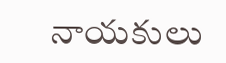నాయకులు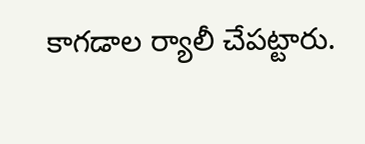కాగడాల ర్యాలీ చేపట్టారు.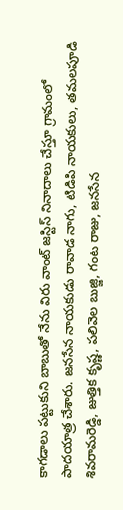కాగడాలు పట్టుకుని బాబుతో నేను విరు వాంట్ జస్టిస్ నినాదాలు చేస్తూ గ్రామంలో పాదయాత్ర చేశారు. జనసేన నాయకుడు రావాడ నాగు, టిడిపి నాయకులు, తమలపూడి శివరామరెడ్డి, జుత్తిక కృష్ణ, పలివెల బుజ్జి, గంట రాజు, జనసేన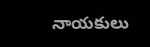నాయకులు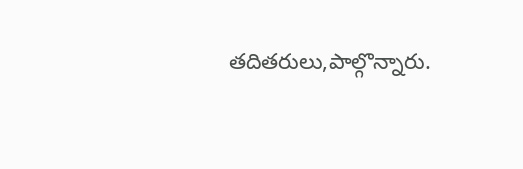తదితరులు,పాల్గొన్నారు.